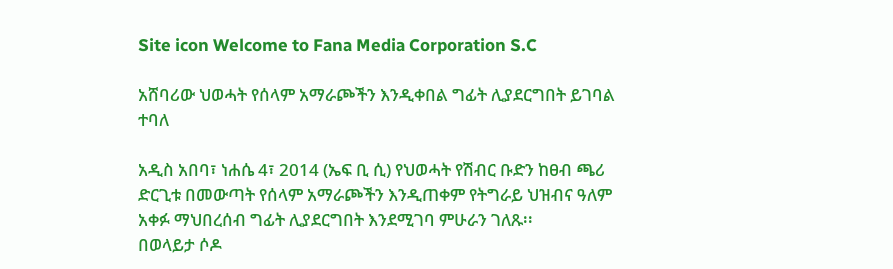Site icon Welcome to Fana Media Corporation S.C

አሸባሪው ህወሓት የሰላም አማራጮችን እንዲቀበል ግፊት ሊያደርግበት ይገባል ተባለ

አዲስ አበባ፣ ነሐሴ 4፣ 2014 (ኤፍ ቢ ሲ) የህወሓት የሽብር ቡድን ከፀብ ጫሪ ድርጊቱ በመውጣት የሰላም አማራጮችን እንዲጠቀም የትግራይ ህዝብና ዓለም አቀፉ ማህበረሰብ ግፊት ሊያደርግበት እንደሚገባ ምሁራን ገለጹ፡፡
በወላይታ ሶዶ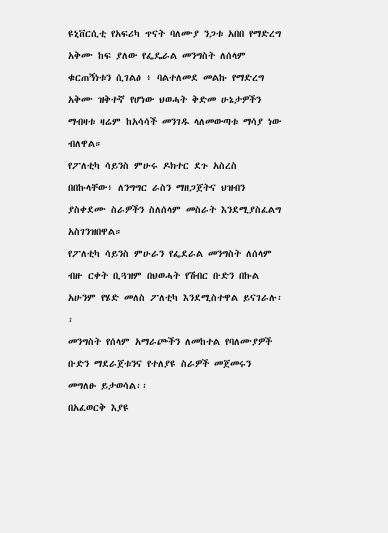ዩኒቨርሲቲ የአፍሪካ ጥናት ባለሙያ ንጋቱ አበበ የማድረግ አቅሙ ከፍ ያለው የፌዴራል መንግስት ለሰላም ቁርጠኝነቱን ሲገልፅ ፥ ባልተለመደ መልኩ የማድረግ አቅሙ ዝቅተኛ የሆነው ህወሓት ቅድመ ሁኔታዎችን ማብዛቱ ዛሬም ከአሳሳች መንገዱ ላለመውጣቱ ማሳያ ነው ብለዋል።
የፖለቲካ ሳይንስ ምሁሩ ዶክተር ደጉ አስረስ በበኩላቸው፥ ለንግግር ራስን ማዘጋጀትና ህዝብን ያስቀደሙ ስራዎችን ስለሰላም መስራት እንደሚያስፈልግ አስገንዝበዋል።
የፖለቲካ ሳይንስ ምሁራን የፌደራል መንግስት ለሰላም ብዙ ርቀት ቢጓዝም በህወሓት የሽብር ቡድን በኩል አሁንም የሄድ መለስ ፖለቲካ እንደሚስተዋል ይናገራሉ፡፡
መንግስት የሰላም አማራጮችን ለመከተል የባለሙያዎች ቡድን ማደራጀቱንና የተለያዩ ስራዎች መጀመሩን መግለፁ ይታወሳል፡፡
በአፈወርቅ እያዩ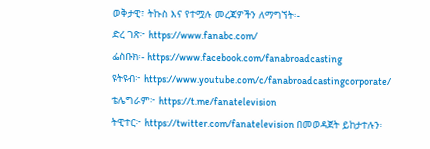ወቅታዊ፣ ትኩስ እና የተሟሉ መረጃዎችን ለማግኘት፡-
ድረ ገጽ፦ https://www.fanabc.com/
ፌስቡክ፡- https://www.facebook.com/fanabroadcasting
ዩትዩብ፦ https://www.youtube.com/c/fanabroadcastingcorporate/
ቴሌግራም፦ https://t.me/fanatelevision
ትዊተር፦ https://twitter.com/fanatelevision በመወዳጀት ይከታተሉን፡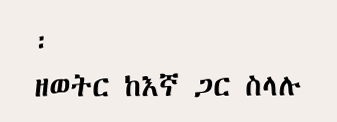፡
ዘወትር ከእኛ ጋር ስላሉ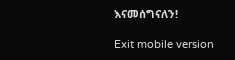እናመሰግናለን!

Exit mobile version